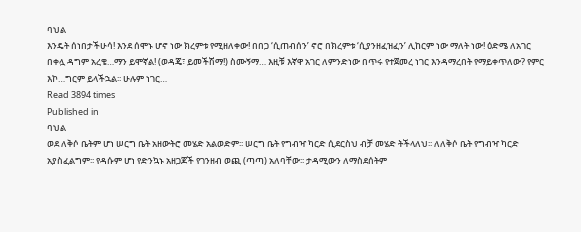ባህል
እንዴት ሰነበታችሁሳ! እንደ ሰሞኑ ሆኖ ነው ክረምቱ የሚዘለቀው! በበጋ ‘ሲጠብሰን’ ኖሮ በክረምቱ ‘ሲያንዘፈዝፈን’ ሊከርም ነው ማለት ነው! ዕድሜ ለአገር በቀሏ ዳግም አረቄ…ማን ይሞኛል! (ወዳጄ፣ ይመችሽማ!) ስሙኝማ… እዚቹ እኛዋ አገር ለምንድነው በጥሩ የተጀመረ ነገር እንዳማረበት የማይቀጥለው? የምር እኮ…ግርም ይላችኋል፡፡ ሁሉም ነገር…
Read 3894 times
Published in
ባህል
ወደ ለቅሶ ቤትም ሆነ ሠርግ ቤት አዘውትሮ መሄድ አልወድም፡፡ ሠርግ ቤት የግብዣ ካርድ ሲደርስህ ብቻ መሄድ ትችላለህ፡፡ ለለቅሶ ቤት የግብዣ ካርድ አያስፈልግም፡፡ የዳሱም ሆነ የድንኳኑ አዘጋጆች የገንዘብ ወጪ (ጣጣ) አለባቸው፡፡ ታዳሚውን ለማስደሰትም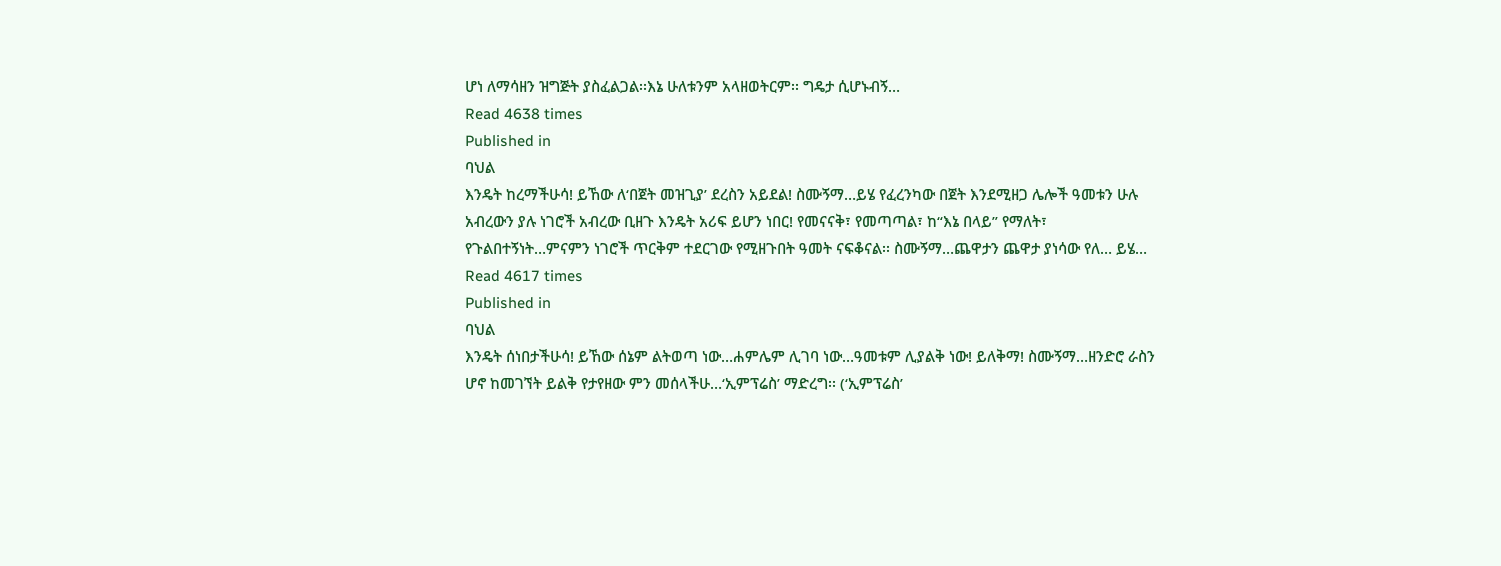ሆነ ለማሳዘን ዝግጅት ያስፈልጋል፡፡እኔ ሁለቱንም አላዘወትርም፡፡ ግዴታ ሲሆኑብኝ…
Read 4638 times
Published in
ባህል
እንዴት ከረማችሁሳ! ይኸው ለ‘በጀት መዝጊያ’ ደረስን አይደል! ስሙኝማ…ይሄ የፈረንካው በጀት እንደሚዘጋ ሌሎች ዓመቱን ሁሉ አብረውን ያሉ ነገሮች አብረው ቢዘጉ እንዴት አሪፍ ይሆን ነበር! የመናናቅ፣ የመጣጣል፣ ከ“እኔ በላይ” የማለት፣ የጉልበተኝነት…ምናምን ነገሮች ጥርቅም ተደርገው የሚዘጉበት ዓመት ናፍቆናል፡፡ ስሙኝማ…ጨዋታን ጨዋታ ያነሳው የለ… ይሄ…
Read 4617 times
Published in
ባህል
እንዴት ሰነበታችሁሳ! ይኸው ሰኔም ልትወጣ ነው…ሐምሌም ሊገባ ነው…ዓመቱም ሊያልቅ ነው! ይለቅማ! ስሙኝማ…ዘንድሮ ራስን ሆኖ ከመገኘት ይልቅ የታየዘው ምን መሰላችሁ…‘ኢምፕሬስ’ ማድረግ፡፡ (‘ኢምፕሬስ’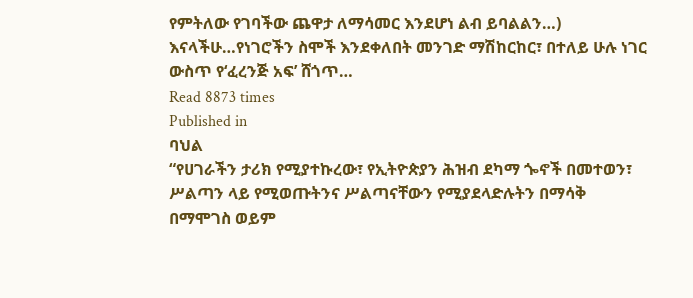የምትለው የገባችው ጨዋታ ለማሳመር እንደሆነ ልብ ይባልልን…) እናላችሁ…የነገሮችን ስሞች እንደቀለበት መንገድ ማሽከርከር፣ በተለይ ሁሉ ነገር ውስጥ የ‘ፈረንጅ አፍ’ ሸጎጥ…
Read 8873 times
Published in
ባህል
“የሀገራችን ታሪክ የሚያተኩረው፣ የኢትዮጵያን ሕዝብ ደካማ ጐኖች በመተወን፣ ሥልጣን ላይ የሚወጡትንና ሥልጣናቸውን የሚያደላድሉትን በማሳቅ በማሞገስ ወይም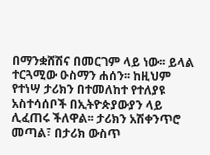በማንቋሸሽና በመርገም ላይ ነው፡፡ ይላል ተርጓሚው ዑስማን ሐሰን፡፡ ከዚህም የተነሣ ታሪክን በተመለከተ የተለያዩ አስተሳሰቦች በኢትዮጵያውያን ላይ ሊፈጠሩ ችለዋል፡፡ ታሪክን አሽቀንጥሮ መጣል፣ በታሪክ ውስጥ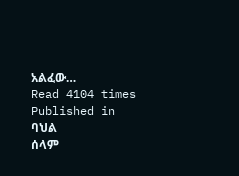አልፈው…
Read 4104 times
Published in
ባህል
ሰላም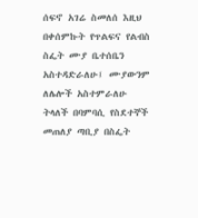ሰፍኖ አገሬ ስመለሰ እዚህ በቀሰምኩት የጥልፍና የልብስ ስፌት ሙያ ቤተሰቤን አስተዳድራለሁ፤ ሙያውንም ለሌሎች አስተምራለሁ ትላለች በባምባሲ የስደተኞች መጠለያ ጣቢያ በስፌት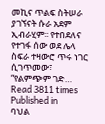መኪና ጥልፍ ስትሠራ ያገኘናት ሱራ አደም ኢብራሂም፡፡ የተበደለና የተገፋ ሰው ወደ ሌላ ስፍራ ተዛውሮ ጥሩ ነገር ሲገጥመው፣ “የልምጭም ገድ…
Read 3811 times
Published in
ባህል